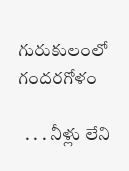గురుకులంలో గందరగోళం

  . . . నీళ్లు లేని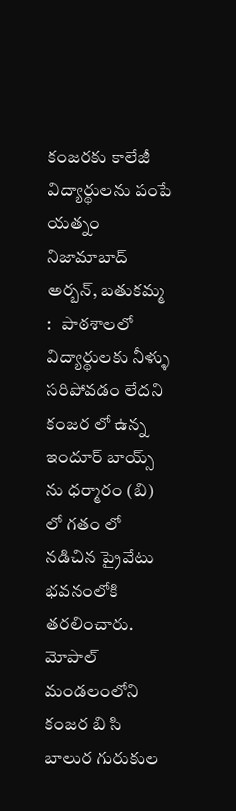కంజరకు కాలేజీ విద్యార్థులను పంపే యత్నం   నిజామాబాద్ అర్బన్, బతుకమ్మ :   పాఠశాలలో విద్యార్థులకు నీళ్ళు సరిపోవడం లేదని కంజర లో ఉన్న ఇందూర్ బాయ్స్ ను ధర్మారం (బి)  లో గతం లో నడిచిన ప్రైవేటు భవనంలోకి తరలించారు. మోపాల్ మండలంలోని కంజర బి సి బాలుర గురుకుల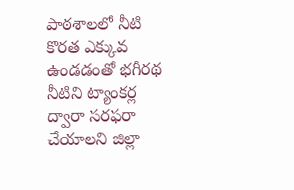పాఠశాలలో నీటి కొరత ఎక్కువ ఉండడంతో భగీరథ నీటిని ట్యాంకర్ల ద్వారా సరఫరా చేయాలని జిల్లా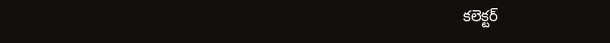కలెక్టర్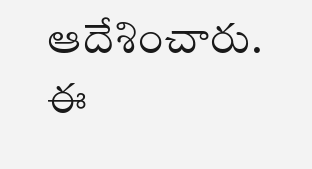ఆదేశించారు. ఈ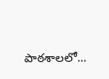పాఠశాలలో...